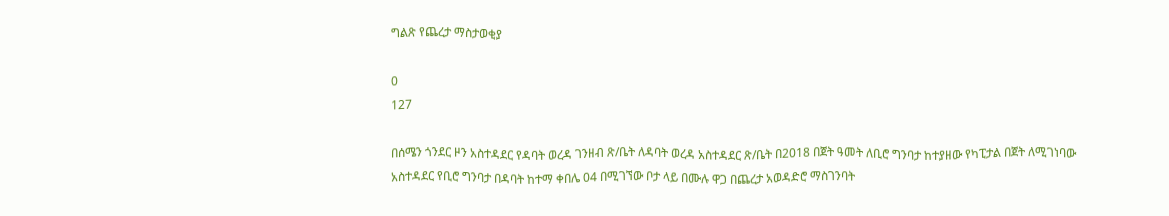ግልጽ የጨረታ ማስታወቂያ

0
127

በሰሜን ጎንደር ዞን አስተዳደር የዳባት ወረዳ ገንዘብ ጽ/ቤት ለዳባት ወረዳ አስተዳደር ጽ/ቤት በ2018 በጀት ዓመት ለቢሮ ግንባታ ከተያዘው የካፒታል በጀት ለሚገነባው አስተዳደር የቢሮ ግንባታ በዳባት ከተማ ቀበሌ 04 በሚገኘው ቦታ ላይ በሙሉ ዋጋ በጨረታ አወዳድሮ ማስገንባት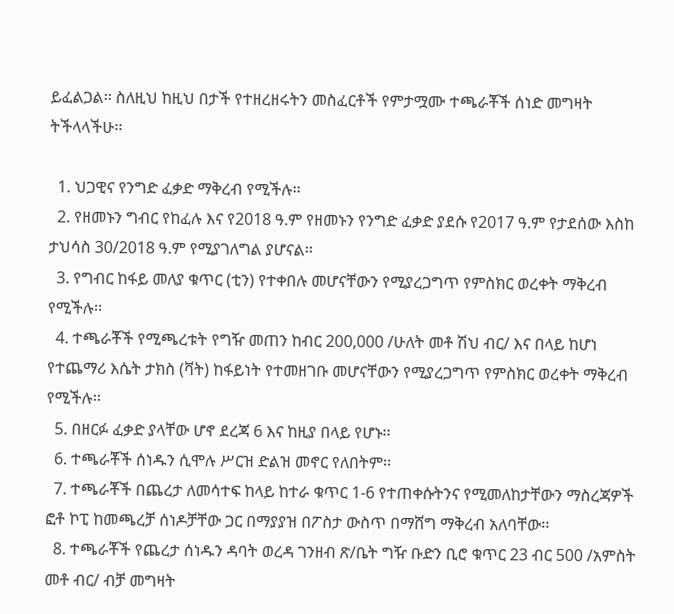ይፈልጋል፡፡ ስለዚህ ከዚህ በታች የተዘረዘሩትን መስፈርቶች የምታሟሙ ተጫራቾች ሰነድ መግዛት ትችላላችሁ፡፡

  1. ህጋዊና የንግድ ፈቃድ ማቅረብ የሚችሉ፡፡
  2. የዘመኑን ግብር የከፈሉ እና የ2018 ዓ.ም የዘመኑን የንግድ ፈቃድ ያደሱ የ2017 ዓ.ም የታደሰው እስከ ታህሳስ 30/2018 ዓ.ም የሚያገለግል ያሆናል፡፡
  3. የግብር ከፋይ መለያ ቁጥር (ቲን) የተቀበሉ መሆናቸውን የሚያረጋግጥ የምስክር ወረቀት ማቅረብ የሚችሉ፡፡
  4. ተጫራቾች የሚጫረቱት የግዥ መጠን ከብር 200,000 /ሁለት መቶ ሽህ ብር/ እና በላይ ከሆነ የተጨማሪ እሴት ታክስ (ቫት) ከፋይነት የተመዘገቡ መሆናቸውን የሚያረጋግጥ የምስክር ወረቀት ማቅረብ የሚችሉ፡፡
  5. በዘርፉ ፈቃድ ያላቸው ሆኖ ደረጃ 6 እና ከዚያ በላይ የሆኑ፡፡
  6. ተጫራቾች ሰነዱን ሲሞሉ ሥርዝ ድልዝ መኖር የለበትም፡፡
  7. ተጫራቾች በጨረታ ለመሳተፍ ከላይ ከተራ ቁጥር 1-6 የተጠቀሱትንና የሚመለከታቸውን ማስረጃዎች ፎቶ ኮፒ ከመጫረቻ ሰነዶቻቸው ጋር በማያያዝ በፖስታ ውስጥ በማሸግ ማቅረብ አለባቸው፡፡
  8. ተጫራቾች የጨረታ ሰነዱን ዳባት ወረዳ ገንዘብ ጽ/ቤት ግዥ ቡድን ቢሮ ቁጥር 23 ብር 500 /አምስት መቶ ብር/ ብቻ መግዛት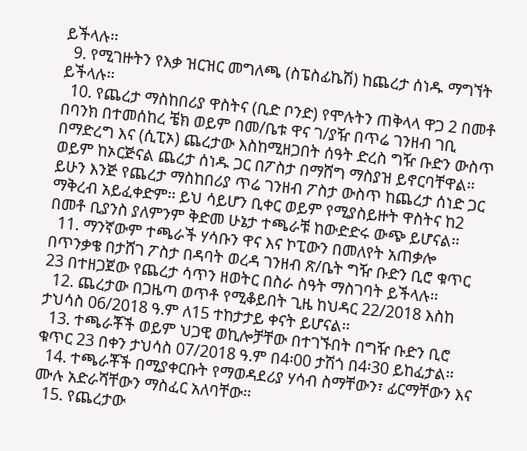ይችላሉ፡፡
  9. የሚገዙትን የእቃ ዝርዝር መግለጫ (ስፔስፊኬሽ) ከጨረታ ሰነዱ ማግኘት ይችላሉ፡፡
  10. የጨረታ ማስከበሪያ ዋስትና (ቢድ ቦንድ) የሞሉትን ጠቅላላ ዋጋ 2 በመቶ በባንክ በተመሰከረ ቼክ ወይም በመ/ቤቱ ዋና ገ/ያዥ በጥሬ ገንዘብ ገቢ በማድረግ እና (ሲፒኦ) ጨረታው እስከሚዘጋበት ሰዓት ድረስ ግዥ ቡድን ውስጥ ወይም ከኦርጅናል ጨረታ ሰነዱ ጋር በፖስታ በማሸግ ማስያዝ ይኖርባቸዋል፡፡ ይሁን እንጅ የጨረታ ማስከበሪያ ጥሬ ገንዘብ ፖስታ ውስጥ ከጨረታ ሰነድ ጋር ማቅረብ አይፈቀድም፡፡ ይህ ሳይሆን ቢቀር ወይም የሚያስይዙት ዋስትና ከ2 በመቶ ቢያንስ ያለምንም ቅድመ ሁኔታ ተጫራቹ ከውድድሩ ውጭ ይሆናል፡፡
  11. ማንኛውም ተጫራች ሃሳቡን ዋና እና ኮፒውን በመለየት አጠቃሎ በጥንቃቄ በታሸገ ፖስታ በዳባት ወረዳ ገንዘብ ጽ/ቤት ግዥ ቡድን ቢሮ ቁጥር 23 በተዘጋጀው የጨረታ ሳጥን ዘወትር በስራ ስዓት ማስገባት ይችላሉ፡፡
  12. ጨረታው በጋዜጣ ወጥቶ የሚቆይበት ጊዜ ከህዳር 22/2018 እስከ ታህሳስ 06/2018 ዓ.ም ለ15 ተከታታይ ቀናት ይሆናል፡፡
  13. ተጫራቾች ወይም ህጋዊ ወኪሎቻቸው በተገኙበት በግዥ ቡድን ቢሮ ቁጥር 23 በቀን ታህሳስ 07/2018 ዓ.ም በ4፡00 ታሽጎ በ4፡30 ይከፈታል፡፡
  14. ተጫራቾች በሚያቀርቡት የማወዳደሪያ ሃሳብ ስማቸውን፣ ፊርማቸውን እና ሙሉ አድራሻቸውን ማስፈር አለባቸው፡፡
  15. የጨረታው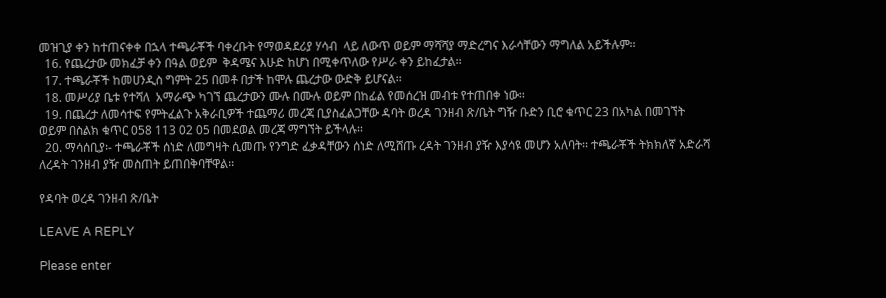መዝጊያ ቀን ከተጠናቀቀ በኋላ ተጫራቾች ባቀረቡት የማወዳደሪያ ሃሳብ  ላይ ለውጥ ወይም ማሻሻያ ማድረግና እራሳቸውን ማግለል አይችሉም፡፡
  16. የጨረታው መክፈቻ ቀን በዓል ወይም  ቅዳሜና እሁድ ከሆነ በሚቀጥለው የሥራ ቀን ይከፈታል፡፡
  17. ተጫራቾች ከመሀንዲስ ግምት 25 በመቶ በታች ከሞሉ ጨረታው ውድቅ ይሆናል፡፡
  18. መሥሪያ ቤቱ የተሻለ  አማራጭ ካገኘ ጨረታውን ሙሉ በሙሉ ወይም በከፊል የመሰረዝ መብቱ የተጠበቀ ነው፡፡
  19. በጨረታ ለመሳተፍ የምትፈልጉ አቅራቢዎች ተጨማሪ መረጃ ቢያስፈልጋቸው ዳባት ወረዳ ገንዘብ ጽ/ቤት ግዥ ቡድን ቢሮ ቁጥር 23 በአካል በመገኘት ወይም በስልክ ቁጥር 058 113 02 05 በመደወል መረጃ ማግኘት ይችላሉ፡፡
  20. ማሳሰቢያ፡- ተጫራቾች ሰነድ ለመግዛት ሲመጡ የንግድ ፈቃዳቸውን ሰነድ ለሚሸጡ ረዳት ገንዘብ ያዥ እያሳዩ መሆን አለባት፡፡ ተጫራቾች ትክክለኛ አድራሻ ለረዳት ገንዘብ ያዥ መስጠት ይጠበቅባቸዋል፡፡

የዳባት ወረዳ ገንዘብ ጽ/ቤት

LEAVE A REPLY

Please enter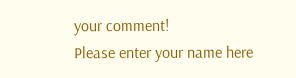your comment!
Please enter your name here